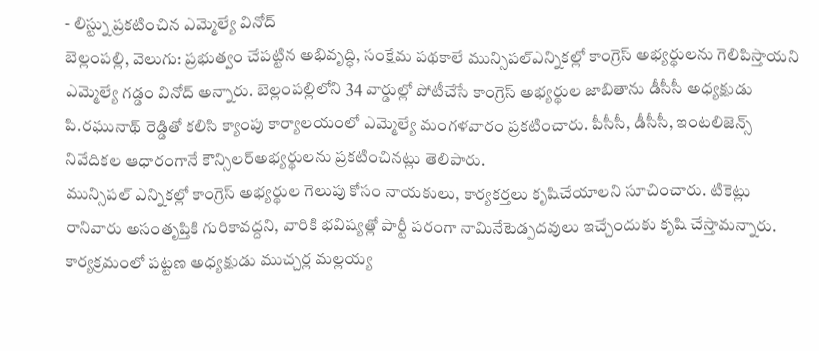- లిస్ట్ను ప్రకటించిన ఎమ్మెల్యే వినోద్
బెల్లంపల్లి, వెలుగు: ప్రభుత్వం చేపట్టిన అభివృద్ధి, సంక్షేమ పథకాలే మున్సిపల్ఎన్నికల్లో కాంగ్రెస్ అభ్యర్థులను గెలిపిస్తాయని ఎమ్మెల్యే గడ్డం వినోద్ అన్నారు. బెల్లంపల్లిలోని 34 వార్డుల్లో పోటీచేసే కాంగ్రెస్ అభ్యర్థుల జాబితాను డీసీసీ అధ్యక్షుడు పి.రఘునాథ్ రెడ్డితో కలిసి క్యాంపు కార్యాలయంలో ఎమ్మెల్యే మంగళవారం ప్రకటించారు. పీసీసీ, డీసీసీ, ఇంటలిజెన్స్ నివేదికల ఆధారంగానే కౌన్సిలర్అభ్యర్థులను ప్రకటించినట్లు తెలిపారు.
మున్సిపల్ ఎన్నికల్లో కాంగ్రెస్ అభ్యర్థుల గెలుపు కోసం నాయకులు, కార్యకర్తలు కృషిచేయాలని సూచించారు. టికెట్లు రానివారు అసంతృప్తికి గురికావద్దని, వారికి భవిష్యత్లో పార్టీ పరంగా నామినేటెడ్పదవులు ఇచ్చేందుకు కృషి చేస్తామన్నారు. కార్యక్రమంలో పట్టణ అధ్యక్షుడు ముచ్చర్ల మల్లయ్య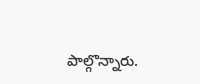పాల్గొన్నారు.